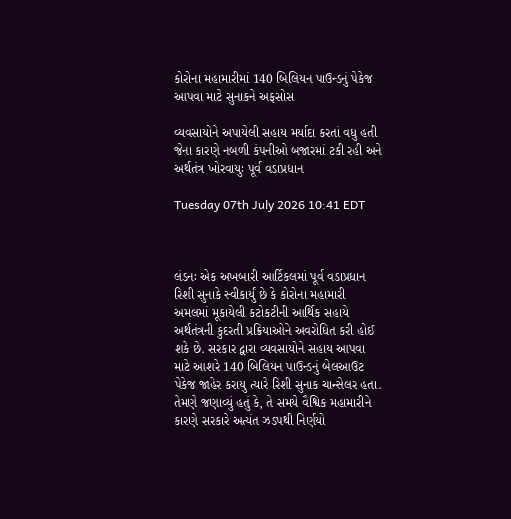કોરોના મહામારીમાં 140 બિલિયન પાઉન્ડનું પેકેજ આપવા માટે સુનાકને અફસોસ

વ્યવસાયોને અપાયેલી સહાય મર્યાદા કરતાં વધુ હતી જેના કારણે નબળી કંપનીઓ બજારમાં ટકી રહી અને અર્થતંત્ર ખોરવાયુઃ પૂર્વ વડાપ્રધાન

Tuesday 07th July 2026 10:41 EDT



લંડનઃ એક અખબારી આર્ટિકલમાં પૂર્વ વડાપ્રધાન રિશી સુનાકે સ્વીકાર્યું છે કે કોરોના મહામારી અમલમાં મૂકાયેલી કટોકટીની આર્થિક સહાયે અર્થતંત્રની કુદરતી પ્રક્રિયાઓને અવરોધિત કરી હોઈ શકે છે. સરકાર દ્વારા વ્યવસાયોને સહાય આપવા માટે આશરે 140 બિલિયન પાઉન્ડનું બેલઆઉટ પેકેજ જાહેર કરાયુ ત્યારે રિશી સુનાક ચાન્સેલર હતા. તેમણે જણાવ્યું હતું કે, તે સમયે વૈશ્વિક મહામારીને કારણે સરકારે અત્યંત ઝડપથી નિર્ણયો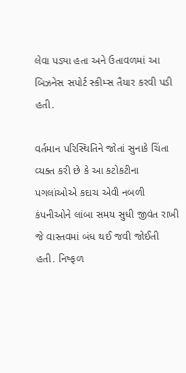લેવા પડ્યા હતા અને ઉતાવળમાં આ બિઝનેસ સપોર્ટ સ્કીમ્સ તૈયાર કરવી પડી હતી.

વર્તમાન પરિસ્થિતિને જોતાં સુનાકે ચિંતા વ્યક્ત કરી છે કે આ કટોકટીના પગલાંઓએ કદાચ એવી નબળી કંપનીઓને લાંબા સમય સુધી જીવંત રાખી જે વાસ્તવમાં બંધ થઈ જવી જોઈતી હતી. નિષ્ફળ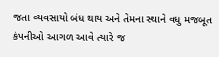જતા વ્યવસાયો બંધ થાય અને તેમના સ્થાને વધુ મજબૂત કંપનીઓ આગળ આવે ત્યારે જ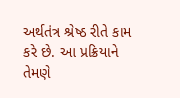અર્થતંત્ર શ્રેષ્ઠ રીતે કામ કરે છે. આ પ્રક્રિયાને તેમણે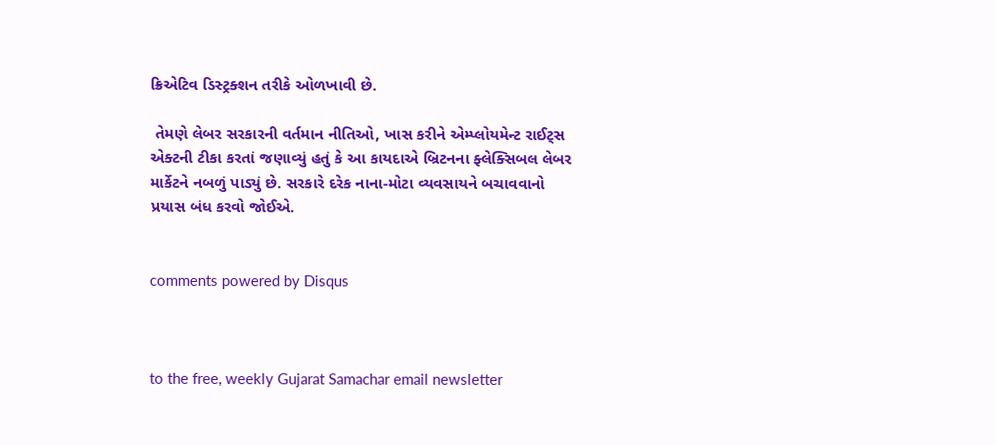ક્રિએટિવ ડિસ્ટ્રક્શન તરીકે ઓળખાવી છે.

 તેમણે લેબર સરકારની વર્તમાન નીતિઓ, ખાસ કરીને એમ્પ્લોયમેન્ટ રાઈટ્સ એક્ટની ટીકા કરતાં જણાવ્યું હતું કે આ કાયદાએ બ્રિટનના ફ્લેક્સિબલ લેબર માર્કેટને નબળું પાડ્યું છે. સરકારે દરેક નાના-મોટા વ્યવસાયને બચાવવાનો પ્રયાસ બંધ કરવો જોઈએ.


comments powered by Disqus



to the free, weekly Gujarat Samachar email newsletter